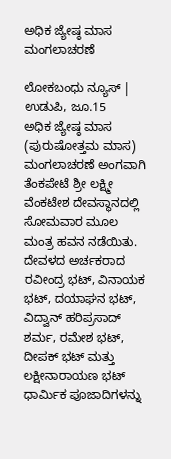ಅಧಿಕ ಜ್ಯೇಷ್ಠ ಮಾಸ ಮಂಗಲಾಚರಣೆ

ಲೋಕಬಂಧು ನ್ಯೂಸ್ | ಉಡುಪಿ, ಜೂ.15
ಅಧಿಕ ಜ್ಯೇಷ್ಠ ಮಾಸ (ಪುರುಷೋತ್ತಮ ಮಾಸ) ಮಂಗಲಾಚರಣೆ ಅಂಗವಾಗಿ ತೆಂಕಪೇಟೆ ಶ್ರೀ ಲಕ್ಷ್ಮೀ ವೆಂಕಟೇಶ ದೇವಸ್ಥಾನದಲ್ಲಿ ಸೋಮವಾರ ಮೂಲ ಮಂತ್ರ ಹವನ ನಡೆಯಿತು.
ದೇವಳದ ಅರ್ಚಕರಾದ ರವೀಂದ್ರ ಭಟ್, ವಿನಾಯಕ ಭಟ್, ದಯಾಘನ ಭಟ್, ವಿದ್ವಾನ್ ಹರಿಪ್ರಸಾದ್ ಶರ್ಮ, ರಮೇಶ ಭಟ್, ದೀಪಕ್ ಭಟ್ ಮತ್ತು ಲಕ್ಷೀನಾರಾಯಣ ಭಟ್ ಧಾರ್ಮಿಕ ಪೂಜಾದಿಗಳನ್ನು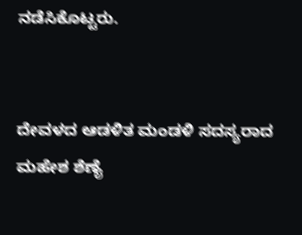ನಡೆಸಿಕೊಟ್ಟರು.


ದೇವಳದ ಆಡಳಿತ ಮಂಡಳಿ ಸದಸ್ಯರಾದ ಮಹೇಶ ಶೆಣೈ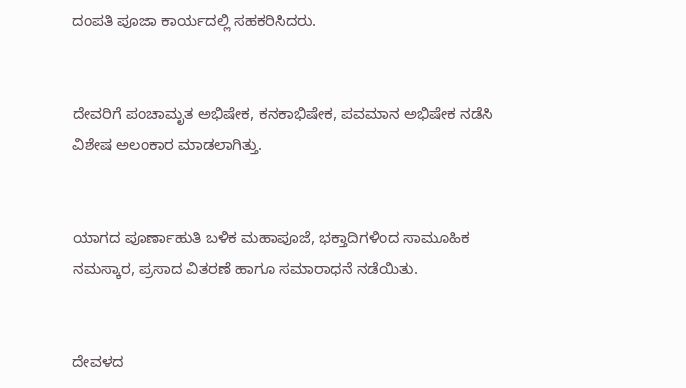ದಂಪತಿ ಪೂಜಾ ಕಾರ್ಯದಲ್ಲಿ ಸಹಕರಿಸಿದರು.


ದೇವರಿಗೆ ಪಂಚಾಮೃತ ಅಭಿಷೇಕ, ಕನಕಾಭಿಷೇಕ, ಪವಮಾನ ಅಭಿಷೇಕ ನಡೆಸಿ ವಿಶೇಷ ಅಲಂಕಾರ ಮಾಡಲಾಗಿತ್ತು.


ಯಾಗದ ಪೂರ್ಣಾಹುತಿ ಬಳಿಕ ಮಹಾಪೂಜೆ, ಭಕ್ತಾದಿಗಳಿಂದ ಸಾಮೂಹಿಕ ನಮಸ್ಕಾರ, ಪ್ರಸಾದ ವಿತರಣೆ ಹಾಗೂ ಸಮಾರಾಧನೆ ನಡೆಯಿತು.


ದೇವಳದ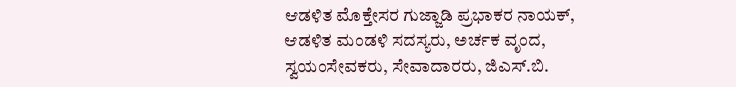ಆಡಳಿತ ಮೊಕ್ತೇಸರ ಗುಜ್ಜಾಡಿ ಪ್ರಭಾಕರ ನಾಯಕ್, ಆಡಳಿತ ಮಂಡಳಿ ಸದಸ್ಯರು, ಅರ್ಚಕ ವೃಂದ, ಸ್ವಯಂಸೇವಕರು, ಸೇವಾದಾರರು, ಜಿಎಸ್.ಬಿ.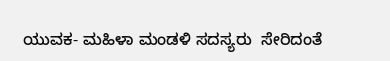ಯುವಕ- ಮಹಿಳಾ ಮಂಡಳಿ ಸದಸ್ಯರು  ಸೇರಿದಂತೆ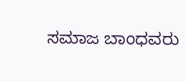ಸಮಾಜ ಬಾಂಧವರು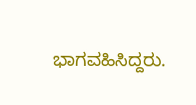ಭಾಗವಹಿಸಿದ್ದರು.